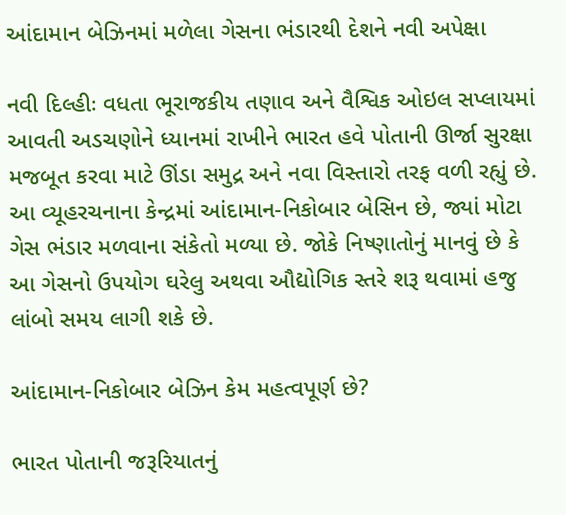આંદામાન બેઝિનમાં મળેલા ગેસના ભંડારથી દેશને નવી અપેક્ષા

નવી દિલ્હીઃ વધતા ભૂરાજકીય તણાવ અને વૈશ્વિક ઓઇલ સપ્લાયમાં આવતી અડચણોને ધ્યાનમાં રાખીને ભારત હવે પોતાની ઊર્જા સુરક્ષા મજબૂત કરવા માટે ઊંડા સમુદ્ર અને નવા વિસ્તારો તરફ વળી રહ્યું છે. આ વ્યૂહરચનાના કેન્દ્રમાં આંદામાન-નિકોબાર બેસિન છે, જ્યાં મોટા ગેસ ભંડાર મળવાના સંકેતો મળ્યા છે. જોકે નિષ્ણાતોનું માનવું છે કે આ ગેસનો ઉપયોગ ઘરેલુ અથવા ઔદ્યોગિક સ્તરે શરૂ થવામાં હજુ લાંબો સમય લાગી શકે છે.

આંદામાન-નિકોબાર બેઝિન કેમ મહત્વપૂર્ણ છે?

ભારત પોતાની જરૂરિયાતનું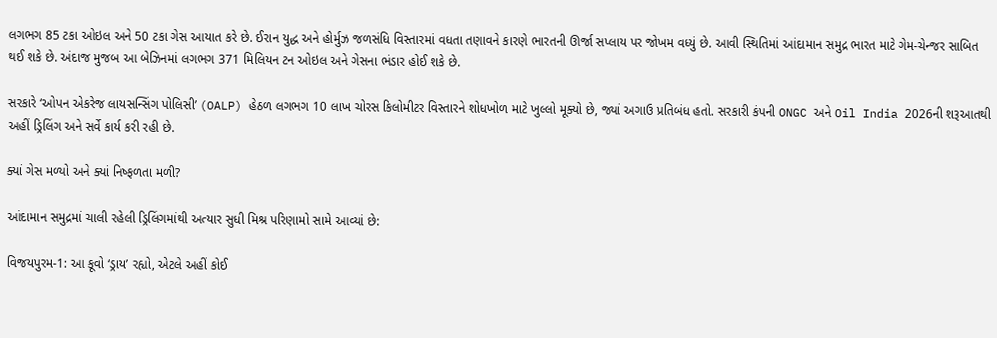લગભગ 85 ટકા ઓઇલ અને 50 ટકા ગેસ આયાત કરે છે. ઈરાન યુદ્ધ અને હોર્મુઝ જળસંધિ વિસ્તારમાં વધતા તણાવને કારણે ભારતની ઊર્જા સપ્લાય પર જોખમ વધ્યું છે. આવી સ્થિતિમાં આંદામાન સમુદ્ર ભારત માટે ગેમ-ચેન્જર સાબિત થઈ શકે છે. અંદાજ મુજબ આ બેઝિનમાં લગભગ 371 મિલિયન ટન ઓઇલ અને ગેસના ભંડાર હોઈ શકે છે.

સરકારે ‘ઓપન એકરેજ લાયસન્સિંગ પોલિસી’ (OALP) હેઠળ લગભગ 10 લાખ ચોરસ કિલોમીટર વિસ્તારને શોધખોળ માટે ખુલ્લો મૂક્યો છે, જ્યાં અગાઉ પ્રતિબંધ હતો. સરકારી કંપની ONGC અને Oil India 2026ની શરૂઆતથી અહીં ડ્રિલિંગ અને સર્વે કાર્ય કરી રહી છે.

ક્યાં ગેસ મળ્યો અને ક્યાં નિષ્ફળતા મળી?

આંદામાન સમુદ્રમાં ચાલી રહેલી ડ્રિલિંગમાંથી અત્યાર સુધી મિશ્ર પરિણામો સામે આવ્યાં છે:

વિજયપુરમ-1: આ કૂવો ‘ડ્રાય’ રહ્યો, એટલે અહીં કોઈ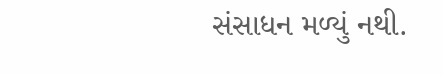સંસાધન મળ્યું નથી.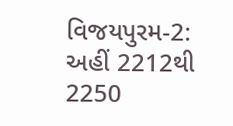વિજયપુરમ-2: અહીં 2212થી 2250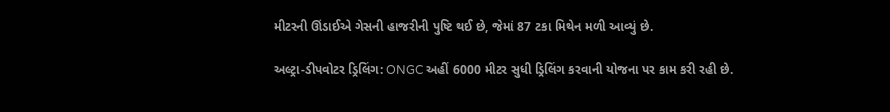મીટરની ઊંડાઈએ ગેસની હાજરીની પુષ્ટિ થઈ છે, જેમાં 87 ટકા મિથેન મળી આવ્યું છે.

અલ્ટ્રા-ડીપવોટર ડ્રિલિંગ: ONGC અહીં 6000 મીટર સુધી ડ્રિલિંગ કરવાની યોજના પર કામ કરી રહી છે.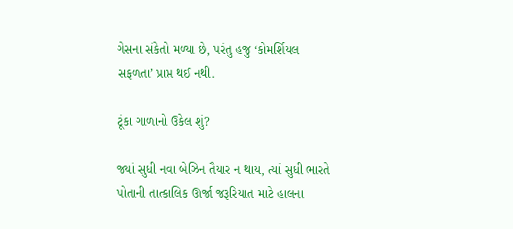ગેસના સંકેતો મળ્યા છે, પરંતુ હજુ ‘કોમર્શિયલ સફળતા’ પ્રાપ્ત થઈ નથી.

ટૂંકા ગાળાનો ઉકેલ શું?

જ્યાં સુધી નવા બેઝિન તૈયાર ન થાય, ત્યાં સુધી ભારતે પોતાની તાત્કાલિક ઊર્જા જરૂરિયાત માટે હાલના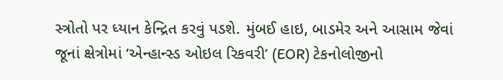સ્ત્રોતો પર ધ્યાન કેન્દ્રિત કરવું પડશે. મુંબઈ હાઇ, બાડમેર અને આસામ જેવાં જૂનાં ક્ષેત્રોમાં ‘એન્હાન્સ્ડ ઓઇલ રિકવરી’ (EOR) ટેકનોલોજીનો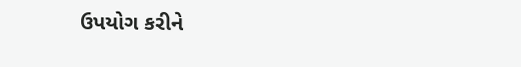ઉપયોગ કરીને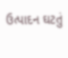ઉત્પાદન ઘટતું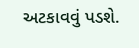અટકાવવું પડશે.